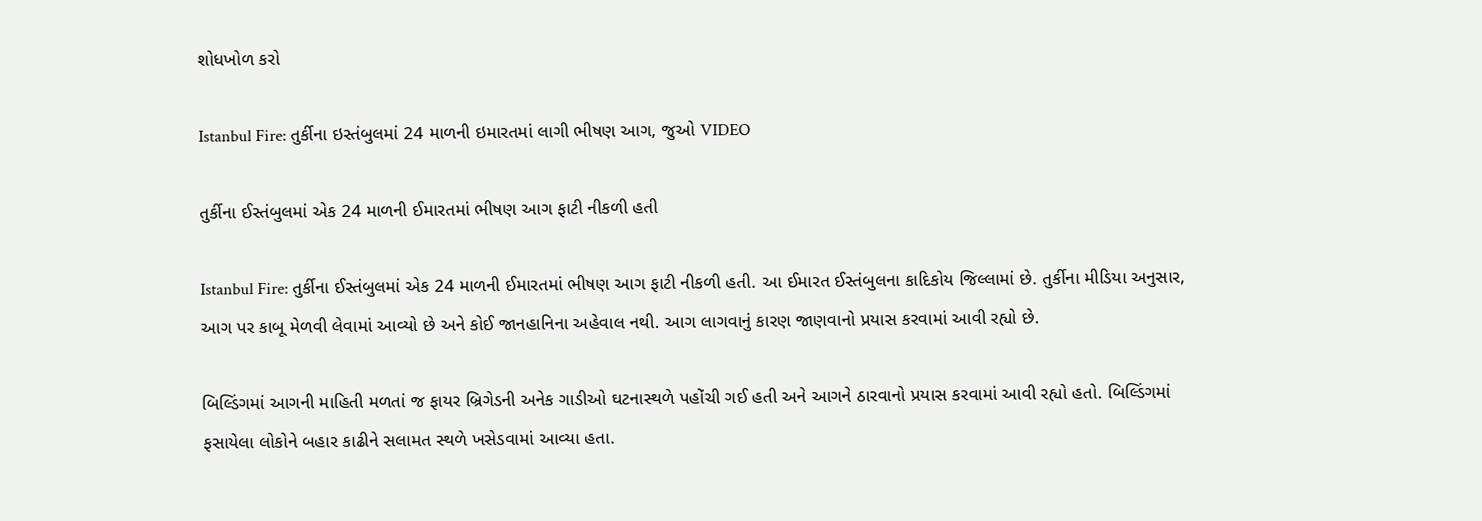શોધખોળ કરો

Istanbul Fire: તુર્કીના ઇસ્તંબુલમાં 24 માળની ઇમારતમાં લાગી ભીષણ આગ, જુઓ VIDEO

તુર્કીના ઈસ્તંબુલમાં એક 24 માળની ઈમારતમાં ભીષણ આગ ફાટી નીકળી હતી

Istanbul Fire: તુર્કીના ઈસ્તંબુલમાં એક 24 માળની ઈમારતમાં ભીષણ આગ ફાટી નીકળી હતી. આ ઈમારત ઈસ્તંબુલના કાદિકોય જિલ્લામાં છે. તુર્કીના મીડિયા અનુસાર, આગ પર કાબૂ મેળવી લેવામાં આવ્યો છે અને કોઈ જાનહાનિના અહેવાલ નથી. આગ લાગવાનું કારણ જાણવાનો પ્રયાસ કરવામાં આવી રહ્યો છે.

બિલ્ડિંગમાં આગની માહિતી મળતાં જ ફાયર બ્રિગેડની અનેક ગાડીઓ ઘટનાસ્થળે પહોંચી ગઈ હતી અને આગને ઠારવાનો પ્રયાસ કરવામાં આવી રહ્યો હતો. બિલ્ડિંગમાં ફસાયેલા લોકોને બહાર કાઢીને સલામત સ્થળે ખસેડવામાં આવ્યા હતા.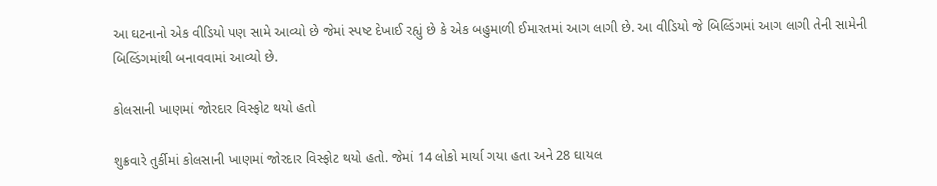આ ઘટનાનો એક વીડિયો પણ સામે આવ્યો છે જેમાં સ્પષ્ટ દેખાઈ રહ્યું છે કે એક બહુમાળી ઈમારતમાં આગ લાગી છે. આ વીડિયો જે બિલ્ડિંગમાં આગ લાગી તેની સામેની બિલ્ડિંગમાંથી બનાવવામાં આવ્યો છે.

કોલસાની ખાણમાં જોરદાર વિસ્ફોટ થયો હતો

શુક્રવારે તુર્કીમાં કોલસાની ખાણમાં જોરદાર વિસ્ફોટ થયો હતો. જેમાં 14 લોકો માર્યા ગયા હતા અને 28 ઘાયલ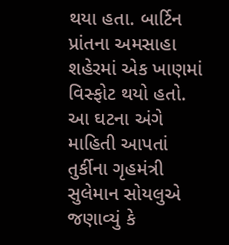થયા હતા. બાર્ટિન પ્રાંતના અમસાહા શહેરમાં એક ખાણમાં વિસ્ફોટ થયો હતો. આ ઘટના અંગે માહિતી આપતાં તુર્કીના ગૃહમંત્રી સુલેમાન સોયલુએ જણાવ્યું કે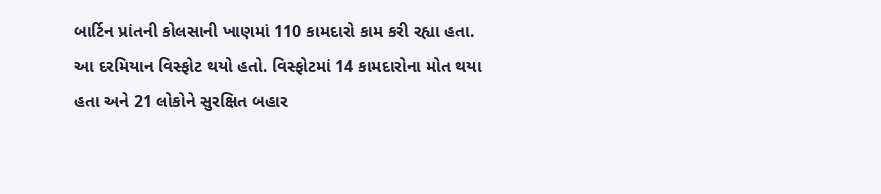બાર્ટિન પ્રાંતની કોલસાની ખાણમાં 110 કામદારો કામ કરી રહ્યા હતા. આ દરમિયાન વિસ્ફોટ થયો હતો. વિસ્ફોટમાં 14 કામદારોના મોત થયા હતા અને 21 લોકોને સુરક્ષિત બહાર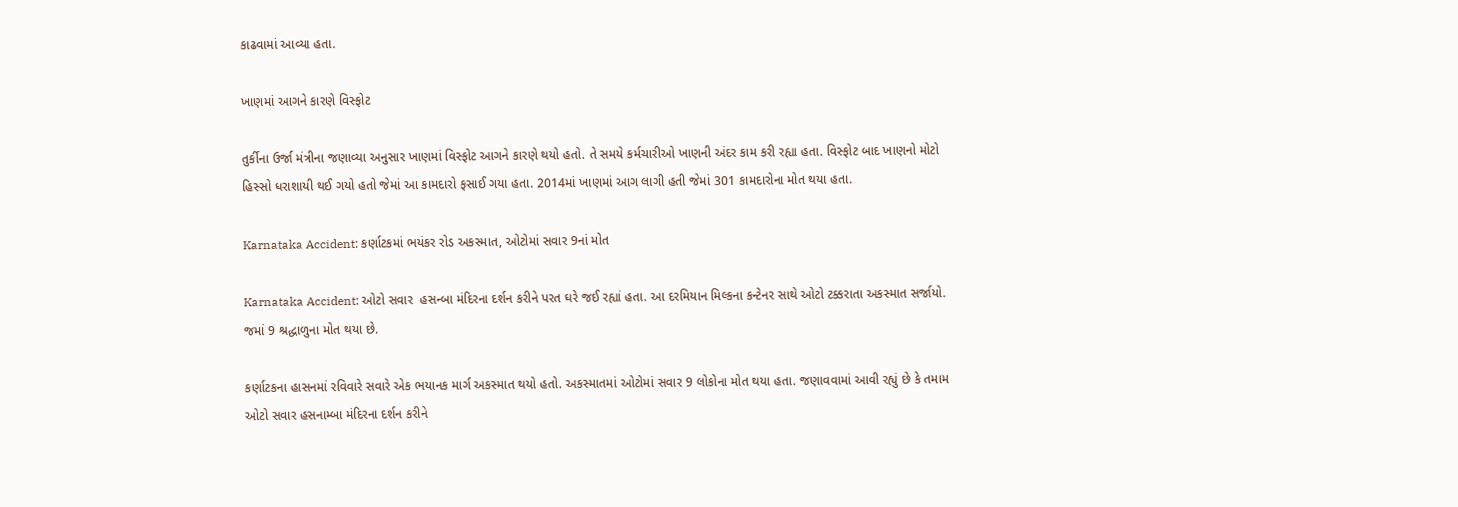કાઢવામાં આવ્યા હતા.

ખાણમાં આગને કારણે વિસ્ફોટ

તુર્કીના ઉર્જા મંત્રીના જણાવ્યા અનુસાર ખાણમાં વિસ્ફોટ આગને કારણે થયો હતો. તે સમયે કર્મચારીઓ ખાણની અંદર કામ કરી રહ્યા હતા. વિસ્ફોટ બાદ ખાણનો મોટો હિસ્સો ધરાશાયી થઈ ગયો હતો જેમાં આ કામદારો ફસાઈ ગયા હતા. 2014માં ખાણમાં આગ લાગી હતી જેમાં 301 કામદારોના મોત થયા હતા.

Karnataka Accident: કર્ણાટકમાં ભયંકર રોડ અકસ્માત, ઓટોમાં સવાર 9નાં મોત

Karnataka Accident: ઓટો સવાર  હસન્બા મંદિરના દર્શન કરીને પરત ઘરે જઈ રહ્યાં હતા. આ દરમિયાન મિલ્કના કન્ટેનર સાથે ઓટો ટક્કરાતા અકસ્માત સર્જાયો. જમાં 9 શ્રદ્ધાળુના મોત થયા છે.

કર્ણાટકના હાસનમાં રવિવારે સવારે એક ભયાનક માર્ગ અકસ્માત થયો હતો. અકસ્માતમાં ઓટોમાં સવાર 9 લોકોના મોત થયા હતા. જણાવવામાં આવી રહ્યું છે કે તમામ ઓટો સવાર હસનામ્બા મંદિરના દર્શન કરીને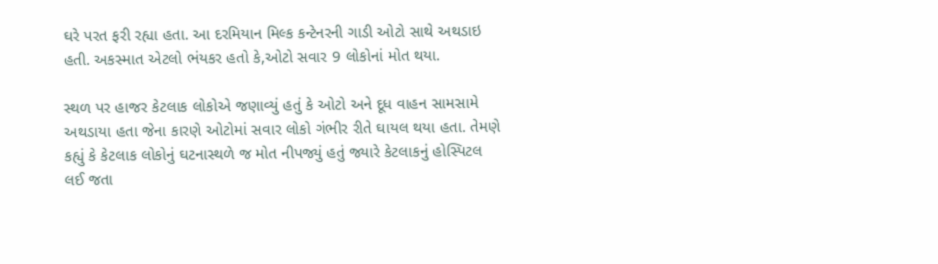ઘરે પરત ફરી રહ્યા હતા. આ દરમિયાન મિલ્ક કન્ટેનરની ગાડી ઓટો સાથે અથડાઇ હતી. અકસ્માત એટલો ભંયકર હતો કે,ઓટો સવાર 9 લોકોનાં મોત થયા.

સ્થળ પર હાજર કેટલાક લોકોએ જણાવ્યું હતું કે ઓટો અને દૂધ વાહન સામસામે અથડાયા હતા જેના કારણે ઓટોમાં સવાર લોકો ગંભીર રીતે ઘાયલ થયા હતા. તેમણે કહ્યું કે કેટલાક લોકોનું ઘટનાસ્થળે જ મોત નીપજ્યું હતું જ્યારે કેટલાકનું હોસ્પિટલ લઈ જતા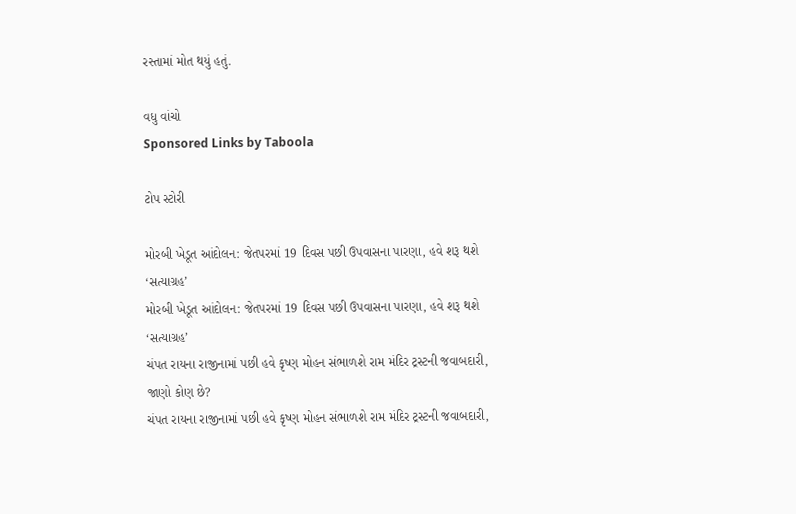રસ્તામાં મોત થયું હતું.

વધુ વાંચો
Sponsored Links by Taboola

ટોપ સ્ટોરી

મોરબી ખેડૂત આંદોલન: જેતપરમાં 19 દિવસ પછી ઉપવાસના પારણા, હવે શરૂ થશે ‘સત્યાગ્રહ’
મોરબી ખેડૂત આંદોલન: જેતપરમાં 19 દિવસ પછી ઉપવાસના પારણા, હવે શરૂ થશે ‘સત્યાગ્રહ’
ચંપત રાયના રાજીનામાં પછી હવે કૃષ્ણ મોહન સંભાળશે રામ મંદિર ટ્રસ્ટની જવાબદારી, જાણો કોણ છે?
ચંપત રાયના રાજીનામાં પછી હવે કૃષ્ણ મોહન સંભાળશે રામ મંદિર ટ્રસ્ટની જવાબદારી,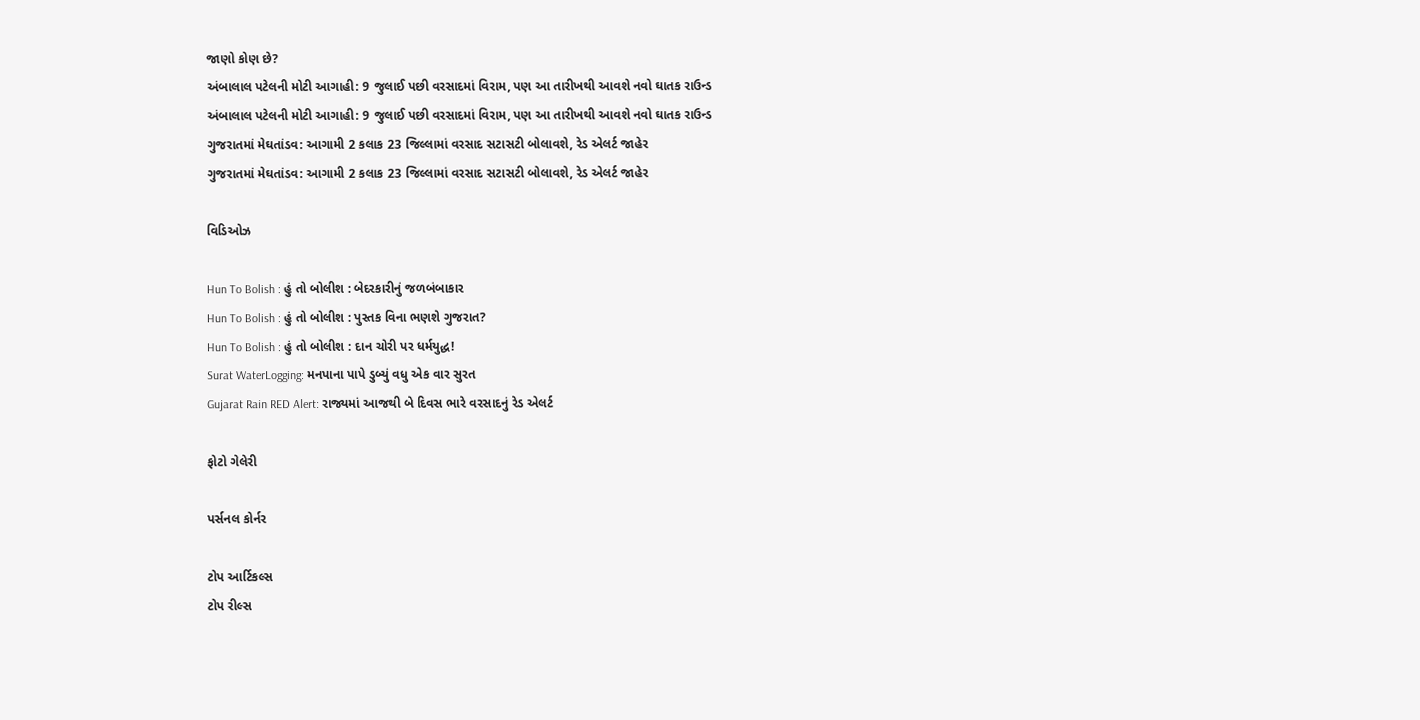જાણો કોણ છે?
અંબાલાલ પટેલની મોટી આગાહી: 9 જુલાઈ પછી વરસાદમાં વિરામ, પણ આ તારીખથી આવશે નવો ઘાતક રાઉન્ડ
અંબાલાલ પટેલની મોટી આગાહી: 9 જુલાઈ પછી વરસાદમાં વિરામ, પણ આ તારીખથી આવશે નવો ઘાતક રાઉન્ડ
ગુજરાતમાં મેઘતાંડવ: આગામી 2 કલાક 23 જિલ્લામાં વરસાદ સટાસટી બોલાવશે, રેડ એલર્ટ જાહેર
ગુજરાતમાં મેઘતાંડવ: આગામી 2 કલાક 23 જિલ્લામાં વરસાદ સટાસટી બોલાવશે, રેડ એલર્ટ જાહેર

વિડિઓઝ

Hun To Bolish : હું તો બોલીશ : બેદરકારીનું જળબંબાકાર
Hun To Bolish : હું તો બોલીશ : પુસ્તક વિના ભણશે ગુજરાત?
Hun To Bolish : હું તો બોલીશ : દાન ચોરી પર ધર્મયુદ્ધ!
Surat WaterLogging: મનપાના પાપે ડુબ્યું વધુ એક વાર સુરત
Gujarat Rain RED Alert: રાજ્યમાં આજથી બે દિવસ ભારે વરસાદનું રેડ એલર્ટ

ફોટો ગેલેરી

પર્સનલ કોર્નર

ટોપ આર્ટિકલ્સ
ટોપ રીલ્સ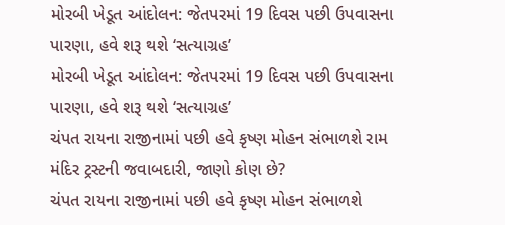મોરબી ખેડૂત આંદોલન: જેતપરમાં 19 દિવસ પછી ઉપવાસના પારણા, હવે શરૂ થશે ‘સત્યાગ્રહ’
મોરબી ખેડૂત આંદોલન: જેતપરમાં 19 દિવસ પછી ઉપવાસના પારણા, હવે શરૂ થશે ‘સત્યાગ્રહ’
ચંપત રાયના રાજીનામાં પછી હવે કૃષ્ણ મોહન સંભાળશે રામ મંદિર ટ્રસ્ટની જવાબદારી, જાણો કોણ છે?
ચંપત રાયના રાજીનામાં પછી હવે કૃષ્ણ મોહન સંભાળશે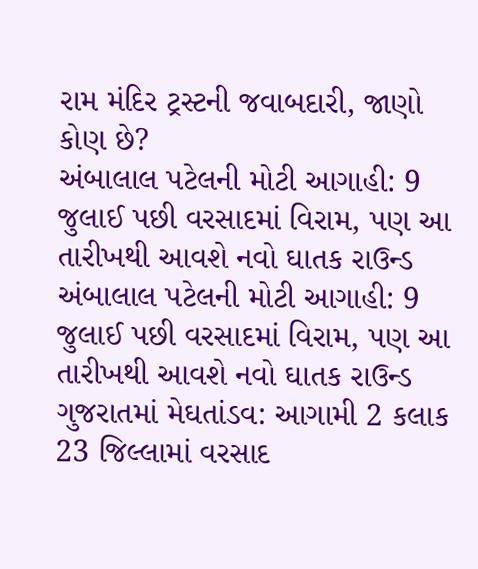રામ મંદિર ટ્રસ્ટની જવાબદારી, જાણો કોણ છે?
અંબાલાલ પટેલની મોટી આગાહી: 9 જુલાઈ પછી વરસાદમાં વિરામ, પણ આ તારીખથી આવશે નવો ઘાતક રાઉન્ડ
અંબાલાલ પટેલની મોટી આગાહી: 9 જુલાઈ પછી વરસાદમાં વિરામ, પણ આ તારીખથી આવશે નવો ઘાતક રાઉન્ડ
ગુજરાતમાં મેઘતાંડવ: આગામી 2 કલાક 23 જિલ્લામાં વરસાદ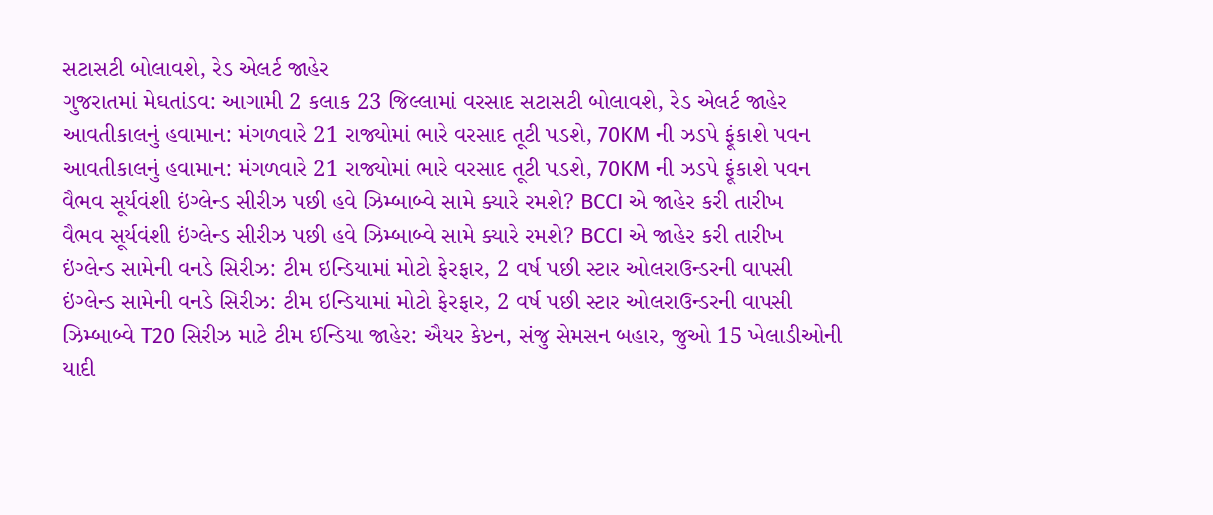સટાસટી બોલાવશે, રેડ એલર્ટ જાહેર
ગુજરાતમાં મેઘતાંડવ: આગામી 2 કલાક 23 જિલ્લામાં વરસાદ સટાસટી બોલાવશે, રેડ એલર્ટ જાહેર
આવતીકાલનું હવામાન: મંગળવારે 21 રાજ્યોમાં ભારે વરસાદ તૂટી પડશે, 70KM ની ઝડપે ફૂંકાશે પવન
આવતીકાલનું હવામાન: મંગળવારે 21 રાજ્યોમાં ભારે વરસાદ તૂટી પડશે, 70KM ની ઝડપે ફૂંકાશે પવન
વૈભવ સૂર્યવંશી ઇંગ્લેન્ડ સીરીઝ પછી હવે ઝિમ્બાબ્વે સામે ક્યારે રમશે? BCCI એ જાહેર કરી તારીખ
વૈભવ સૂર્યવંશી ઇંગ્લેન્ડ સીરીઝ પછી હવે ઝિમ્બાબ્વે સામે ક્યારે રમશે? BCCI એ જાહેર કરી તારીખ
ઇંગ્લેન્ડ સામેની વનડે સિરીઝ: ટીમ ઇન્ડિયામાં મોટો ફેરફાર, 2 વર્ષ પછી સ્ટાર ઓલરાઉન્ડરની વાપસી
ઇંગ્લેન્ડ સામેની વનડે સિરીઝ: ટીમ ઇન્ડિયામાં મોટો ફેરફાર, 2 વર્ષ પછી સ્ટાર ઓલરાઉન્ડરની વાપસી
ઝિમ્બાબ્વે T20 સિરીઝ માટે ટીમ ઈન્ડિયા જાહેર: ઐયર કેપ્ટન, સંજુ સેમસન બહાર, જુઓ 15 ખેલાડીઓની યાદી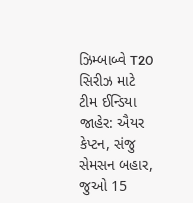ઝિમ્બાબ્વે T20 સિરીઝ માટે ટીમ ઈન્ડિયા જાહેર: ઐયર કેપ્ટન, સંજુ સેમસન બહાર, જુઓ 15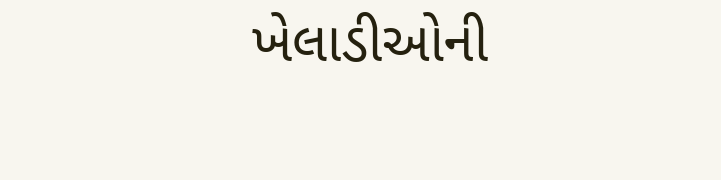ખેલાડીઓની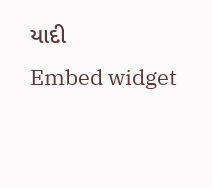યાદી
Embed widget